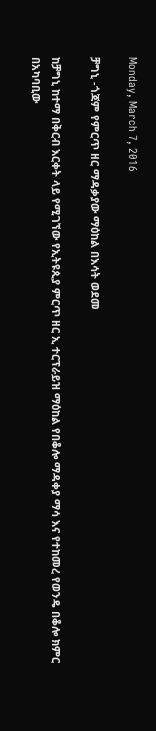Monday, March 7, 2016

ቻግኒ -ጎጃም የምርጥ ዘር ማዳቃያው ማዕከል በእሳት ወደመ

ከቻግኒ ከተማ በቅርብ እርቀት ላይ የሚገኘው የኢትዩጲያ ምርጥ ዘር ኢ ተርፕራይዝ ማዕከል የበቆሎ ማዳቀያ ማሳ እና የተከመረ የወንዴ በቆሎ ክምር በአካባቢው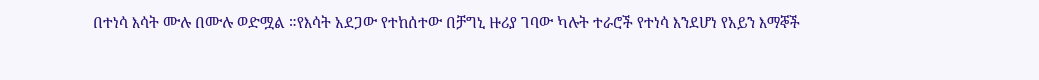በተነሳ እሳት ሙሉ በሙሉ ወድሟል ።የእሳት አደጋው የተከሰተው በቻግኒ ዙሪያ ገባው ካሉት ተራሮች የተነሳ እንደሆነ የአይን እማኞች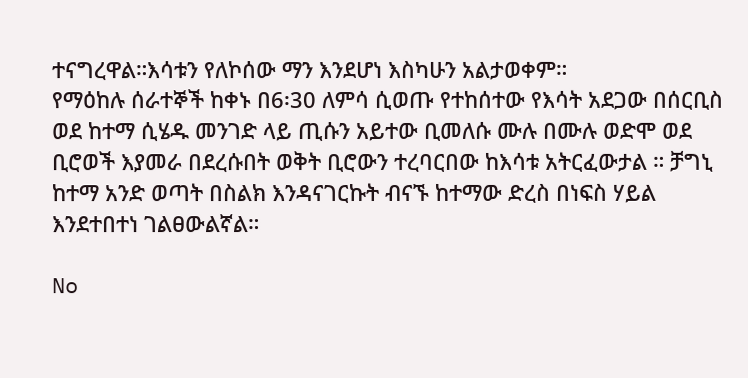ተናግረዋል።እሳቱን የለኮሰው ማን እንደሆነ እስካሁን አልታወቀም።
የማዕከሉ ሰራተኞች ከቀኑ በ6፡30 ለምሳ ሲወጡ የተከሰተው የእሳት አደጋው በሰርቢስ ወደ ከተማ ሲሄዱ መንገድ ላይ ጢሱን አይተው ቢመለሱ ሙሉ በሙሉ ወድሞ ወደ ቢሮወች እያመራ በደረሱበት ወቅት ቢሮውን ተረባርበው ከእሳቱ አትርፈውታል ። ቻግኒ ከተማ አንድ ወጣት በስልክ እንዳናገርኩት ብናኙ ከተማው ድረስ በነፍስ ሃይል እንደተበተነ ገልፀውልኛል።

No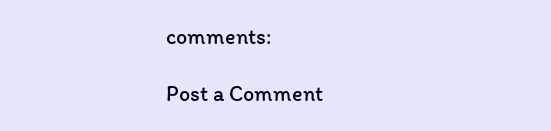comments:

Post a Comment